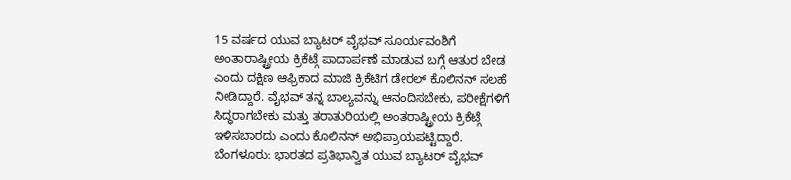15 ವರ್ಷದ ಯುವ ಬ್ಯಾಟರ್ ವೈಭವ್ ಸೂರ್ಯವಂಶಿಗೆ ಅಂತಾರಾಷ್ಟ್ರೀಯ ಕ್ರಿಕೆಟ್ಗೆ ಪಾದಾರ್ಪಣೆ ಮಾಡುವ ಬಗ್ಗೆ ಆತುರ ಬೇಡ ಎಂದು ದಕ್ಷಿಣ ಆಫ್ರಿಕಾದ ಮಾಜಿ ಕ್ರಿಕೆಟಿಗ ಡೇರಲ್ ಕೊಲಿನನ್ ಸಲಹೆ ನೀಡಿದ್ದಾರೆ. ವೈಭವ್ ತನ್ನ ಬಾಲ್ಯವನ್ನು ಆನಂದಿಸಬೇಕು, ಪರೀಕ್ಷೆಗಳಿಗೆ ಸಿದ್ಧರಾಗಬೇಕು ಮತ್ತು ತರಾತುರಿಯಲ್ಲಿ ಅಂತರಾಷ್ಟ್ರೀಯ ಕ್ರಿಕೆಟ್ಗೆ ಇಳಿಸಬಾರದು ಎಂದು ಕೊಲಿನನ್ ಅಭಿಪ್ರಾಯಪಟ್ಟಿದ್ದಾರೆ.
ಬೆಂಗಳೂರು: ಭಾರತದ ಪ್ರತಿಭಾನ್ವಿತ ಯುವ ಬ್ಯಾಟರ್ ವೈಭವ್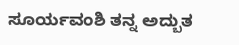ಸೂರ್ಯವಂಶಿ ತನ್ನ ಅದ್ಬುತ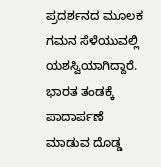ಪ್ರದರ್ಶನದ ಮೂಲಕ ಗಮನ ಸೆಳೆಯುವಲ್ಲಿ ಯಶಸ್ವಿಯಾಗಿದ್ದಾರೆ. ಭಾರತ ತಂಡಕ್ಕೆ ಪಾದಾರ್ಪಣೆ ಮಾಡುವ ದೊಡ್ಡ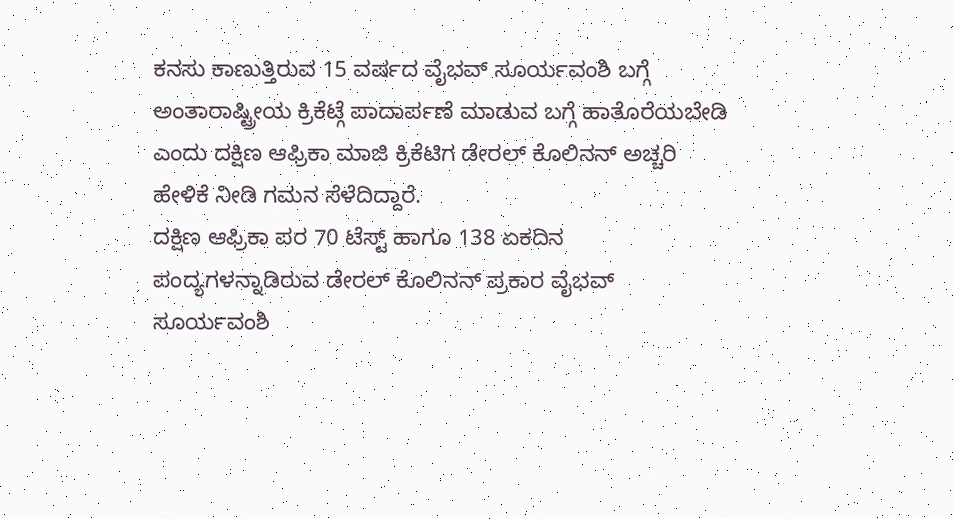ಕನಸು ಕಾಣುತ್ತಿರುವ 15 ವರ್ಷದ ವೈಭವ್ ಸೂರ್ಯವಂಶಿ ಬಗ್ಗೆ ಅಂತಾರಾಷ್ಟ್ರೀಯ ಕ್ರಿಕೆಟ್ಗೆ ಪಾದಾರ್ಪಣೆ ಮಾಡುವ ಬಗ್ಗೆ ಹಾತೊರೆಯಬೇಡಿ ಎಂದು ದಕ್ಷಿಣ ಆಫ್ರಿಕಾ ಮಾಜಿ ಕ್ರಿಕೆಟಿಗ ಡೇರಲ್ ಕೊಲಿನನ್ ಅಚ್ಚರಿ ಹೇಳಿಕೆ ನೀಡಿ ಗಮನ ಸೆಳೆದಿದ್ದಾರೆ.
ದಕ್ಷಿಣ ಆಫ್ರಿಕಾ ಪರ 70 ಟೆಸ್ಟ್ ಹಾಗೂ 138 ಏಕದಿನ ಪಂದ್ಯಗಳನ್ನಾಡಿರುವ ಡೇರಲ್ ಕೊಲಿನನ್ ಪ್ರಕಾರ ವೈಭವ್ ಸೂರ್ಯವಂಶಿ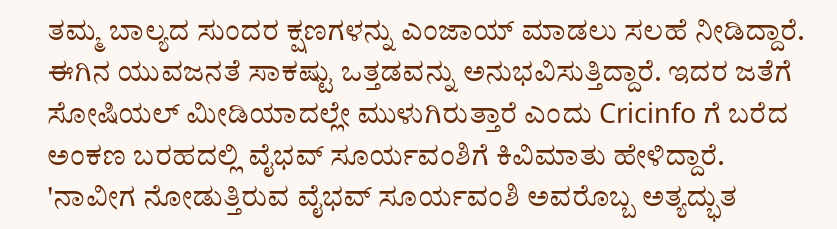ತಮ್ಮ ಬಾಲ್ಯದ ಸುಂದರ ಕ್ಷಣಗಳನ್ನು ಎಂಜಾಯ್ ಮಾಡಲು ಸಲಹೆ ನೀಡಿದ್ದಾರೆ. ಈಗಿನ ಯುವಜನತೆ ಸಾಕಷ್ಟು ಒತ್ತಡವನ್ನು ಅನುಭವಿಸುತ್ತಿದ್ದಾರೆ. ಇದರ ಜತೆಗೆ ಸೋಷಿಯಲ್ ಮೀಡಿಯಾದಲ್ಲೇ ಮುಳುಗಿರುತ್ತಾರೆ ಎಂದು Cricinfo ಗೆ ಬರೆದ ಅಂಕಣ ಬರಹದಲ್ಲಿ ವೈಭವ್ ಸೂರ್ಯವಂಶಿಗೆ ಕಿವಿಮಾತು ಹೇಳಿದ್ದಾರೆ.
'ನಾವೀಗ ನೋಡುತ್ತಿರುವ ವೈಭವ್ ಸೂರ್ಯವಂಶಿ ಅವರೊಬ್ಬ ಅತ್ಯದ್ಭುತ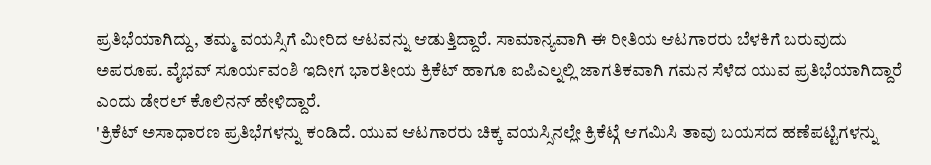ಪ್ರತಿಭೆಯಾಗಿದ್ದು, ತಮ್ಮ ವಯಸ್ಸಿಗೆ ಮೀರಿದ ಆಟವನ್ನು ಆಡುತ್ತಿದ್ದಾರೆ. ಸಾಮಾನ್ಯವಾಗಿ ಈ ರೀತಿಯ ಆಟಗಾರರು ಬೆಳಕಿಗೆ ಬರುವುದು ಅಪರೂಪ. ವೈಭವ್ ಸೂರ್ಯವಂಶಿ ಇದೀಗ ಭಾರತೀಯ ಕ್ರಿಕೆಟ್ ಹಾಗೂ ಐಪಿಎಲ್ನಲ್ಲಿ ಜಾಗತಿಕವಾಗಿ ಗಮನ ಸೆಳೆದ ಯುವ ಪ್ರತಿಭೆಯಾಗಿದ್ದಾರೆ ಎಂದು ಡೇರಲ್ ಕೊಲಿನನ್ ಹೇಳಿದ್ದಾರೆ.
'ಕ್ರಿಕೆಟ್ ಅಸಾಧಾರಣ ಪ್ರತಿಭೆಗಳನ್ನು ಕಂಡಿದೆ. ಯುವ ಆಟಗಾರರು ಚಿಕ್ಕ ವಯಸ್ಸಿನಲ್ಲೇ ಕ್ರಿಕೆಟ್ಗೆ ಆಗಮಿಸಿ ತಾವು ಬಯಸದ ಹಣೆಪಟ್ಟಿಗಳನ್ನು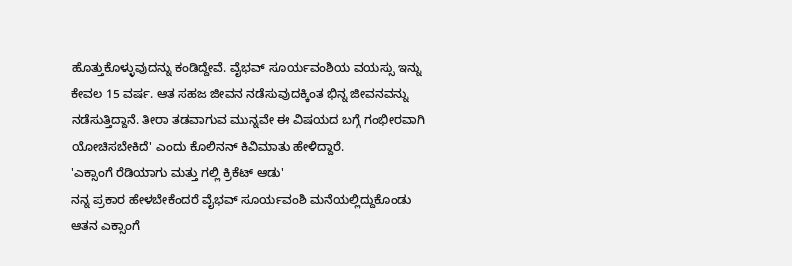ಹೊತ್ತುಕೊಳ್ಳುವುದನ್ನು ಕಂಡಿದ್ದೇವೆ. ವೈಭವ್ ಸೂರ್ಯವಂಶಿಯ ವಯಸ್ಸು ಇನ್ನು ಕೇವಲ 15 ವರ್ಷ. ಆತ ಸಹಜ ಜೀವನ ನಡೆಸುವುದಕ್ಕಿಂತ ಭಿನ್ನ ಜೀವನವನ್ನು ನಡೆಸುತ್ತಿದ್ದಾನೆ. ತೀರಾ ತಡವಾಗುವ ಮುನ್ನವೇ ಈ ವಿಷಯದ ಬಗ್ಗೆ ಗಂಭೀರವಾಗಿ ಯೋಚಿಸಬೇಕಿದೆ' ಎಂದು ಕೊಲಿನನ್ ಕಿವಿಮಾತು ಹೇಳಿದ್ದಾರೆ.
'ಎಕ್ಸಾಂಗೆ ರೆಡಿಯಾಗು ಮತ್ತು ಗಲ್ಲಿ ಕ್ರಿಕೆಟ್ ಆಡು'
ನನ್ನ ಪ್ರಕಾರ ಹೇಳಬೇಕೆಂದರೆ ವೈಭವ್ ಸೂರ್ಯವಂಶಿ ಮನೆಯಲ್ಲಿದ್ದುಕೊಂಡು ಆತನ ಎಕ್ಸಾಂಗೆ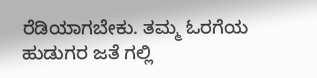ರೆಡಿಯಾಗಬೇಕು. ತಮ್ಮ ಓರಗೆಯ ಹುಡುಗರ ಜತೆ ಗಲ್ಲಿ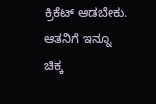ಕ್ರಿಕೆಟ್ ಆಡಬೇಕು. ಆತನಿಗೆ ಇನ್ನೂ ಚಿಕ್ಕ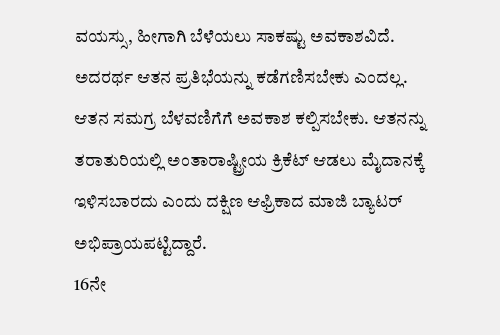ವಯಸ್ಸು, ಹೀಗಾಗಿ ಬೆಳೆಯಲು ಸಾಕಷ್ಟು ಅವಕಾಶವಿದೆ. ಅದರರ್ಥ ಆತನ ಪ್ರತಿಭೆಯನ್ನು ಕಡೆಗಣಿಸಬೇಕು ಎಂದಲ್ಲ. ಆತನ ಸಮಗ್ರ ಬೆಳವಣಿಗೆಗೆ ಅವಕಾಶ ಕಲ್ಪಿಸಬೇಕು. ಆತನನ್ನು ತರಾತುರಿಯಲ್ಲಿ ಅಂತಾರಾಷ್ಟ್ರೀಯ ಕ್ರಿಕೆಟ್ ಆಡಲು ಮೈದಾನಕ್ಕೆ ಇಳಿಸಬಾರದು ಎಂದು ದಕ್ಷಿಣ ಆಫ್ರಿಕಾದ ಮಾಜಿ ಬ್ಯಾಟರ್ ಅಭಿಪ್ರಾಯಪಟ್ಟಿದ್ದಾರೆ.
16ನೇ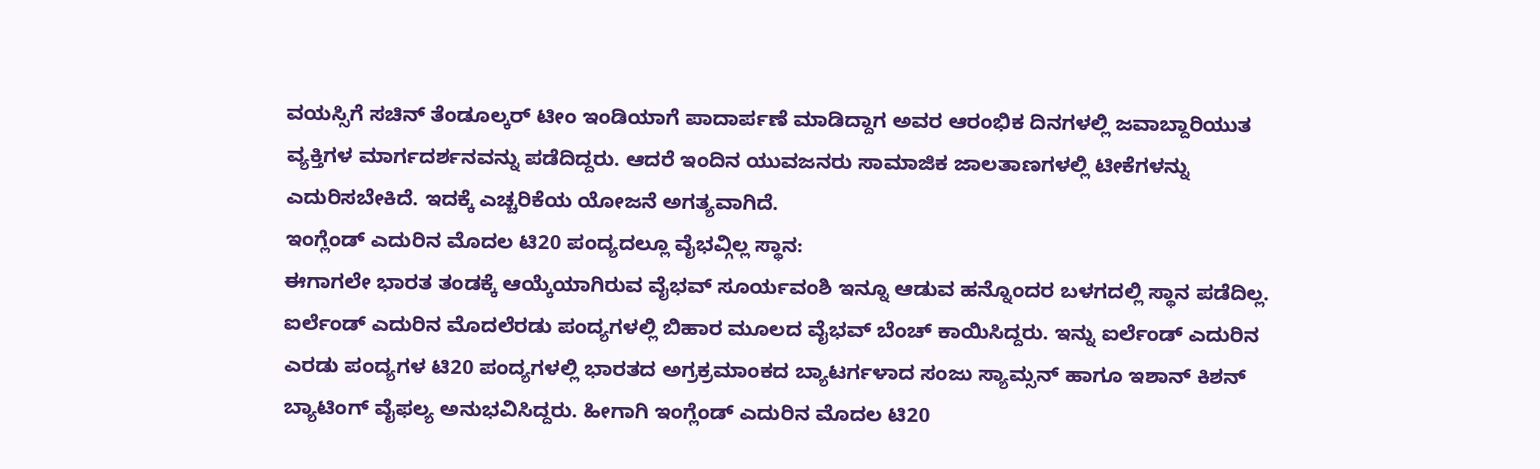ವಯಸ್ಸಿಗೆ ಸಚಿನ್ ತೆಂಡೂಲ್ಕರ್ ಟೀಂ ಇಂಡಿಯಾಗೆ ಪಾದಾರ್ಪಣೆ ಮಾಡಿದ್ದಾಗ ಅವರ ಆರಂಭಿಕ ದಿನಗಳಲ್ಲಿ ಜವಾಬ್ದಾರಿಯುತ ವ್ಯಕ್ತಿಗಳ ಮಾರ್ಗದರ್ಶನವನ್ನು ಪಡೆದಿದ್ದರು. ಆದರೆ ಇಂದಿನ ಯುವಜನರು ಸಾಮಾಜಿಕ ಜಾಲತಾಣಗಳಲ್ಲಿ ಟೀಕೆಗಳನ್ನು ಎದುರಿಸಬೇಕಿದೆ. ಇದಕ್ಕೆ ಎಚ್ಚರಿಕೆಯ ಯೋಜನೆ ಅಗತ್ಯವಾಗಿದೆ.
ಇಂಗ್ಲೆಂಡ್ ಎದುರಿನ ಮೊದಲ ಟಿ20 ಪಂದ್ಯದಲ್ಲೂ ವೈಭವ್ಗಿಲ್ಲ ಸ್ಥಾನ:
ಈಗಾಗಲೇ ಭಾರತ ತಂಡಕ್ಕೆ ಆಯ್ಕೆಯಾಗಿರುವ ವೈಭವ್ ಸೂರ್ಯವಂಶಿ ಇನ್ನೂ ಆಡುವ ಹನ್ನೊಂದರ ಬಳಗದಲ್ಲಿ ಸ್ಥಾನ ಪಡೆದಿಲ್ಲ. ಐರ್ಲೆಂಡ್ ಎದುರಿನ ಮೊದಲೆರಡು ಪಂದ್ಯಗಳಲ್ಲಿ ಬಿಹಾರ ಮೂಲದ ವೈಭವ್ ಬೆಂಚ್ ಕಾಯಿಸಿದ್ದರು. ಇನ್ನು ಐರ್ಲೆಂಡ್ ಎದುರಿನ ಎರಡು ಪಂದ್ಯಗಳ ಟಿ20 ಪಂದ್ಯಗಳಲ್ಲಿ ಭಾರತದ ಅಗ್ರಕ್ರಮಾಂಕದ ಬ್ಯಾಟರ್ಗಳಾದ ಸಂಜು ಸ್ಯಾಮ್ಸನ್ ಹಾಗೂ ಇಶಾನ್ ಕಿಶನ್ ಬ್ಯಾಟಿಂಗ್ ವೈಫಲ್ಯ ಅನುಭವಿಸಿದ್ದರು. ಹೀಗಾಗಿ ಇಂಗ್ಲೆಂಡ್ ಎದುರಿನ ಮೊದಲ ಟಿ20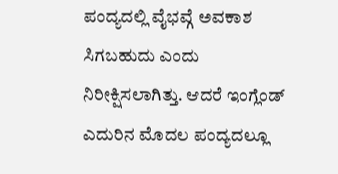ಪಂದ್ಯದಲ್ಲಿ ವೈಭವ್ಗೆ ಅವಕಾಶ ಸಿಗಬಹುದು ಎಂದು ನಿರೀಕ್ಷಿಸಲಾಗಿತ್ತು. ಆದರೆ ಇಂಗ್ಲೆಂಡ್ ಎದುರಿನ ಮೊದಲ ಪಂದ್ಯದಲ್ಲೂ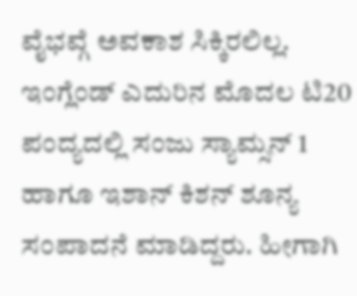ವೈಭವ್ಗೆ ಅವಕಾಶ ಸಿಕ್ಕಿರಲಿಲ್ಲ. ಇಂಗ್ಲೆಂಡ್ ಎದುರಿನ ಮೊದಲ ಟಿ20 ಪಂದ್ಯದಲ್ಲಿ ಸಂಜು ಸ್ಯಾಮ್ಸನ್ 1 ಹಾಗೂ ಇಶಾನ್ ಕಿಶನ್ ಶೂನ್ಯ ಸಂಪಾದನೆ ಮಾಡಿದ್ದರು. ಹೀಗಾಗಿ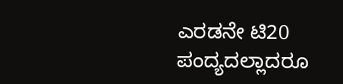ಎರಡನೇ ಟಿ20 ಪಂದ್ಯದಲ್ಲಾದರೂ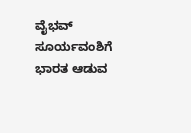ವೈಭವ್ ಸೂರ್ಯವಂಶಿಗೆ ಭಾರತ ಆಡುವ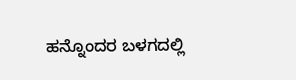ಹನ್ನೊಂದರ ಬಳಗದಲ್ಲಿ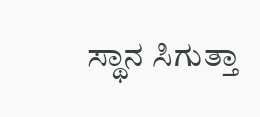ಸ್ಥಾನ ಸಿಗುತ್ತಾ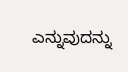ಎನ್ನುವುದನ್ನು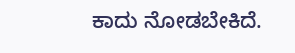ಕಾದು ನೋಡಬೇಕಿದೆ.